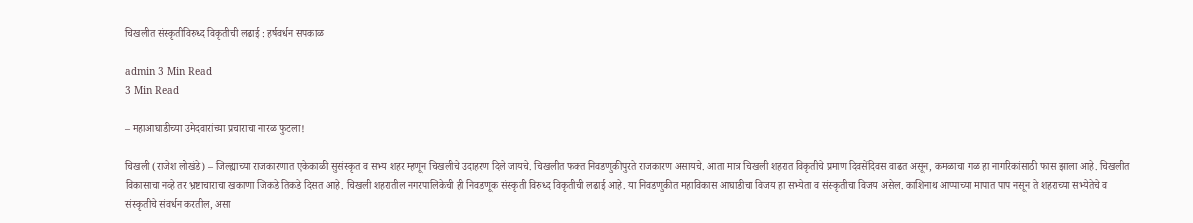चिखलीत संस्कृतीविरुध्द विकृतीची लढाई : हर्षवर्धन सपकाळ

admin 3 Min Read
3 Min Read

– महाआघाडीच्या उमेदवारांच्या प्रचाराचा नारळ फुटला!

चिखली (राजेश लोखंडे) – जिल्ह्याच्या राजकारणात एकेकाळी सुसंस्कृत व सभ्य शहर म्हणून चिखलीचे उदाहरण दिले जायचे. चिखलीत फक्त निवडणुकीपुरते राजकारण असायचे. आता मात्र चिखली शहरात विकृतीचे प्रमाण दिवसेंदिवस वाढत असून, कमळाचा गळ हा नागरिकांसाठी फास झाला आहे. चिखलीत विकासाचा नव्हे तर भ्रष्टाचाराचा खकाणा जिकडे तिकडे दिसत आहे. चिखली शहरातील नगरपालिकेची ही निवडणूक संस्कृती विरुध्द विकृतीची लढाई आहे. या निवडणुकीत महाविकास आघाडीचा विजय हा सभ्येता व संस्कृतीचा विजय असेल. काशिनाथ आप्पाच्या मापात पाप नसून ते शहराच्या सभ्येतेचे व संस्कृतीचे संवर्धन करतील, असा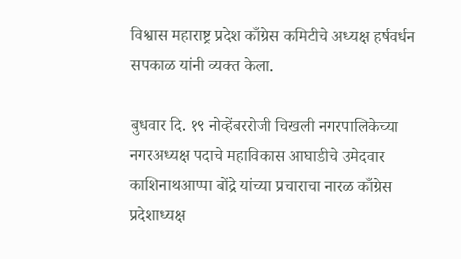विश्वास महाराष्ट्र प्रदेश काँग्रेस कमिटीचे अध्यक्ष हर्षवर्धन सपकाळ यांनी व्यक्त केला.

बुधवार दि. १९ नोव्हेंबररोजी चिखली नगरपालिकेच्या नगरअध्यक्ष पदाचे महाविकास आघाडीचे उमेदवार काशिनाथआप्पा बोंद्रे यांच्या प्रचाराचा नारळ काँग्रेस प्रदेशाध्यक्ष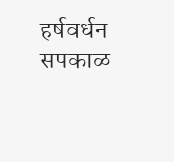हर्षवर्धन सपकाळ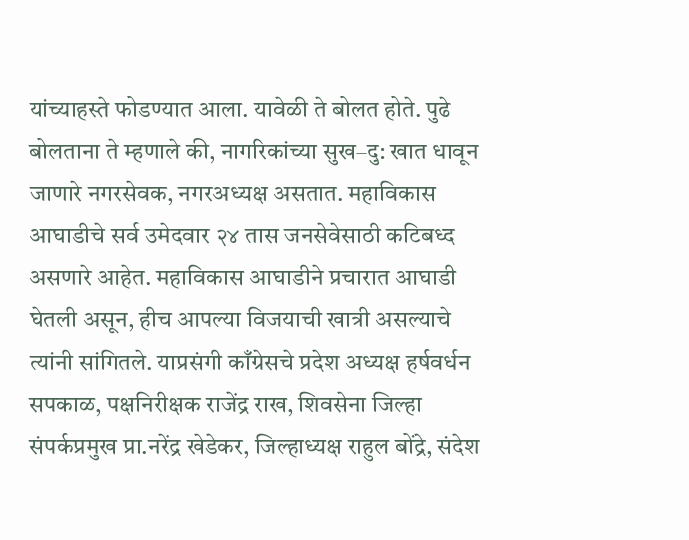यांच्याहस्ते फोडण्यात आला. यावेळी ते बोलत होते. पुढे बोलताना ते म्हणाले की, नागरिकांच्या सुख–दु: खात धावून जाणारे नगरसेवक, नगरअध्यक्ष असतात. महाविकास आघाडीचे सर्व उमेदवार २४ तास जनसेवेसाठी कटिबध्द असणारे आहेत. महाविकास आघाडीने प्रचारात आघाडी घेतली असून, हीच आपल्या विजयाची खात्री असल्याचे त्यांनी सांगितले. याप्रसंगी काँग्रेसचे प्रदेश अध्यक्ष हर्षवर्धन सपकाळ, पक्षनिरीक्षक राजेंद्र राख, शिवसेना जिल्हा संपर्कप्रमुख प्रा.नरेंद्र खेडेकर, जिल्हाध्यक्ष राहुल बोंद्रे, संदेश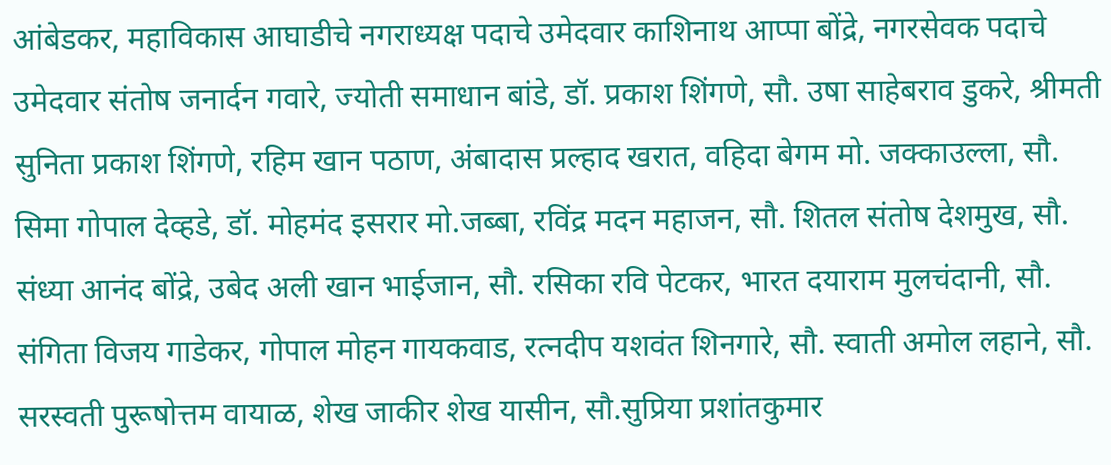आंबेडकर, महाविकास आघाडीचे नगराध्यक्ष पदाचे उमेदवार काशिनाथ आप्पा बोंद्रे, नगरसेवक पदाचे उमेदवार संतोष जनार्दन गवारे, ज्योती समाधान बांडे, डॉ. प्रकाश शिंगणे, सौ. उषा साहेबराव डुकरे, श्रीमती सुनिता प्रकाश शिंगणे, रहिम खान पठाण, अंबादास प्रल्हाद खरात, वहिदा बेगम मो. जक्काउल्ला, सौ. सिमा गोपाल देव्हडे, डॉ. मोहमंद इसरार मो.जब्बा, रविंद्र मदन महाजन, सौ. शितल संतोष देशमुख, सौ. संध्या आनंद बोंद्रे, उबेद अली खान भाईजान, सौ. रसिका रवि पेटकर, भारत दयाराम मुलचंदानी, सौ. संगिता विजय गाडेकर, गोपाल मोहन गायकवाड, रत्नदीप यशवंत शिनगारे, सौ. स्वाती अमोल लहाने, सौ. सरस्वती पुरूषोत्तम वायाळ, शेख जाकीर शेख यासीन, सौ.सुप्रिया प्रशांतकुमार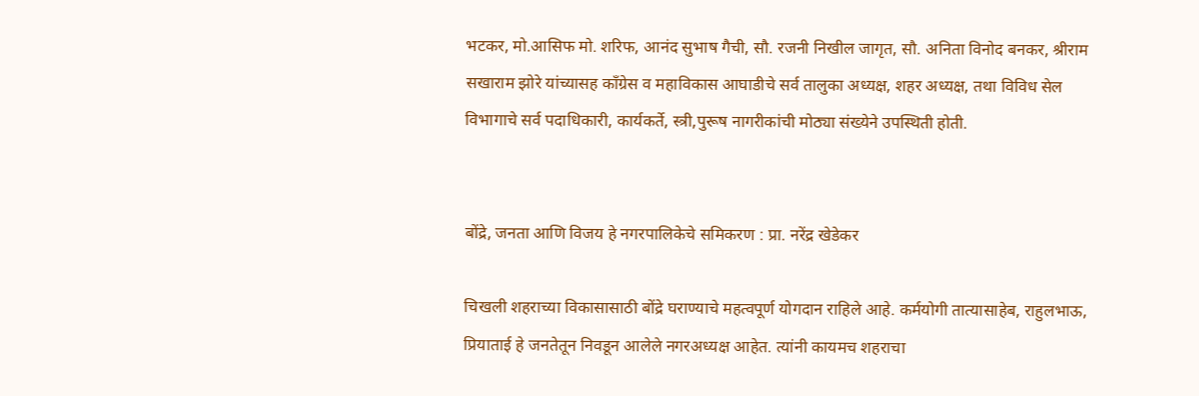भटकर, मो.आसिफ मो. शरिफ, आनंद सुभाष गैची, सौ. रजनी निखील जागृत, सौ. अनिता विनोद बनकर, श्रीराम सखाराम झोरे यांच्यासह कॉंग्रेस व महाविकास आघाडीचे सर्व तालुका अध्यक्ष, शहर अध्यक्ष, तथा विविध सेल विभागाचे सर्व पदाधिकारी, कार्यकर्ते, स्त्री,पुरूष नागरीकांची मोठ्या संख्येने उपस्थिती होती.


बोंद्रे, जनता आणि विजय हे नगरपालिकेचे समिकरण : प्रा. नरेंद्र खेडेकर

चिखली शहराच्या विकासासाठी बोंद्रे घराण्याचे महत्वपूर्ण योगदान राहिले आहे. कर्मयोगी तात्यासाहेब, राहुलभाऊ, प्रियाताई हे जनतेतून निवडून आलेले नगरअध्यक्ष आहेत. त्यांनी कायमच शहराचा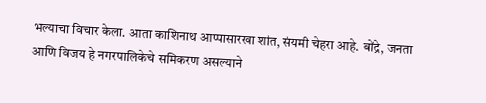भल्याचा विचार केला. आता काशिनाथ आप्पासारखा शांत, संयमी चेहरा आहे. बोंद्रे, जनता आणि विजय हे नगरपालिकेचे समिकरण असल्याने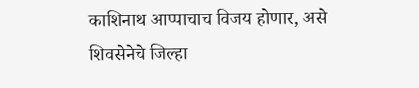काशिनाथ आप्पाचाच विजय होणार, असे शिवसेनेचे जिल्हा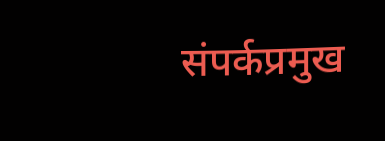संपर्कप्रमुख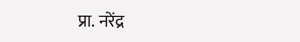प्रा. नरेंद्र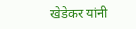खेडेकर यांनी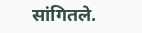सांगितले.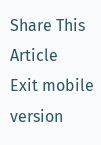Share This Article
Exit mobile version